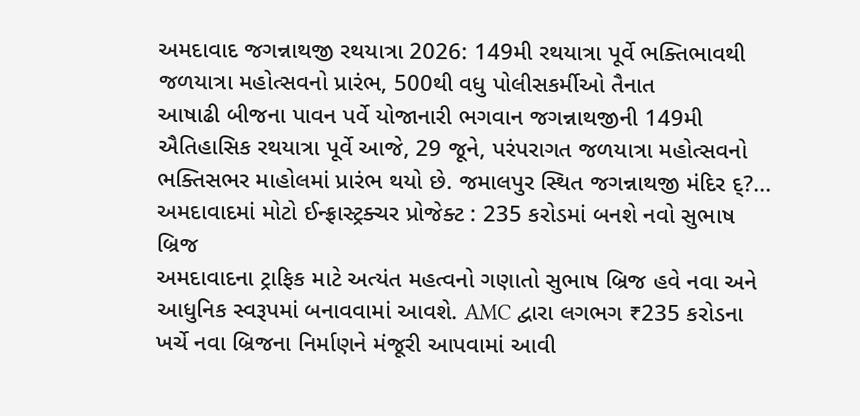અમદાવાદ જગન્નાથજી રથયાત્રા 2026: 149મી રથયાત્રા પૂર્વે ભક્તિભાવથી જળયાત્રા મહોત્સવનો પ્રારંભ, 500થી વધુ પોલીસકર્મીઓ તૈનાત
આષાઢી બીજના પાવન પર્વે યોજાનારી ભગવાન જગન્નાથજીની 149મી ઐતિહાસિક રથયાત્રા પૂર્વે આજે, 29 જૂને, પરંપરાગત જળયાત્રા મહોત્સવનો ભક્તિસભર માહોલમાં પ્રારંભ થયો છે. જમાલપુર સ્થિત જગન્નાથજી મંદિર દ્?...
અમદાવાદમાં મોટો ઈન્ફ્રાસ્ટ્રક્ચર પ્રોજેક્ટ : 235 કરોડમાં બનશે નવો સુભાષ બ્રિજ
અમદાવાદના ટ્રાફિક માટે અત્યંત મહત્વનો ગણાતો સુભાષ બ્રિજ હવે નવા અને આધુનિક સ્વરૂપમાં બનાવવામાં આવશે. AMC દ્વારા લગભગ ₹235 કરોડના ખર્ચે નવા બ્રિજના નિર્માણને મંજૂરી આપવામાં આવી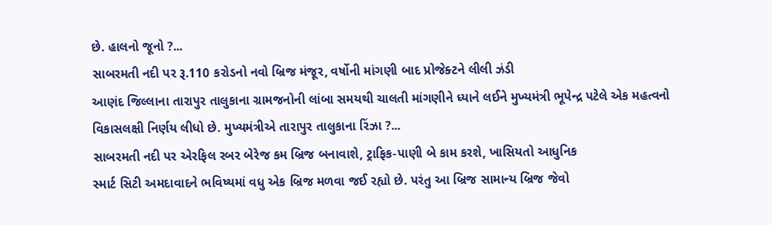છે. હાલનો જૂનો ?...
સાબરમતી નદી પર રૂ.110 કરોડનો નવો બ્રિજ મંજૂર, વર્ષોની માંગણી બાદ પ્રોજેક્ટને લીલી ઝંડી
આણંદ જિલ્લાના તારાપુર તાલુકાના ગ્રામજનોની લાંબા સમયથી ચાલતી માંગણીને ધ્યાને લઈને મુખ્યમંત્રી ભૂપેન્દ્ર પટેલે એક મહત્વનો વિકાસલક્ષી નિર્ણય લીધો છે. મુખ્યમંત્રીએ તારાપુર તાલુકાના રિંઝા ?...
સાબરમતી નદી પર એરફિલ રબર બેરેજ કમ બ્રિજ બનાવાશે, ટ્રાફિક-પાણી બે કામ કરશે, ખાસિયતો આધુનિક
સ્માર્ટ સિટી અમદાવાદને ભવિષ્યમાં વધુ એક બ્રિજ મળવા જઈ રહ્યો છે. પરંતુ આ બ્રિજ સામાન્ય બ્રિજ જેવો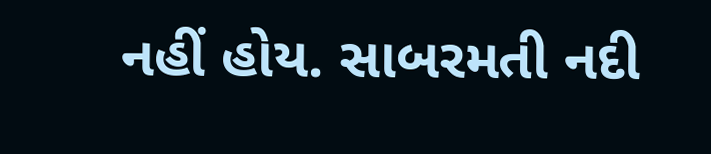નહીં હોય. સાબરમતી નદી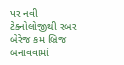પર નવી ટેક્નોલોજીથી રબર બેરેજ કમ બ્રિજ બનાવવામાં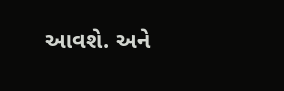આવશે. અને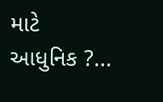માટે આધુનિક ?...